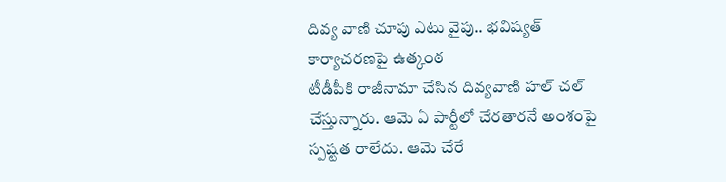దివ్య వాణి చూపు ఎటు వైపు.. భవిష్యత్ కార్యాచరణపై ఉత్కంఠ
టీడీపీకి రాజీనామా చేసిన దివ్యవాణి హల్ చల్ చేస్తున్నారు. ఆమె ఏ పార్టీలో చేరతారనే అంశంపై స్పష్టత రాలేదు. ఆమె చేరే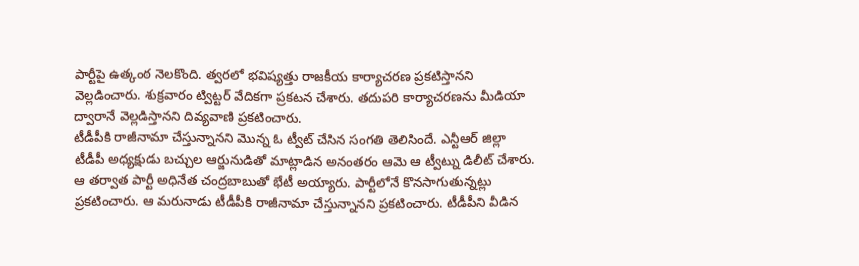పార్టీపై ఉత్కంఠ నెలకొంది. త్వరలో భవిష్యత్తు రాజకీయ కార్యాచరణ ప్రకటిస్తానని వెల్లడించారు. శుక్రవారం ట్విట్టర్ వేదికగా ప్రకటన చేశారు. తదుపరి కార్యాచరణను మీడియా ద్వారానే వెల్లడిస్తానని దివ్యవాణి ప్రకటించారు.
టీడీపీకి రాజీనామా చేస్తున్నానని మొన్న ఓ ట్వీట్ చేసిన సంగతి తెలిసిందే. ఎన్టీఆర్ జిల్లా టీడీపీ అధ్యక్షుడు బచ్చుల ఆర్జునుడితో మాట్లాడిన అనంతరం ఆమె ఆ ట్వీట్ను డిలీట్ చేశారు. ఆ తర్వాత పార్టీ అధినేత చంద్రబాబుతో భేటీ అయ్యారు. పార్టీలోనే కొనసాగుతున్నట్లు ప్రకటించారు. ఆ మరునాడు టీడీపీకి రాజీనామా చేస్తున్నానని ప్రకటించారు. టీడీపీని వీడిన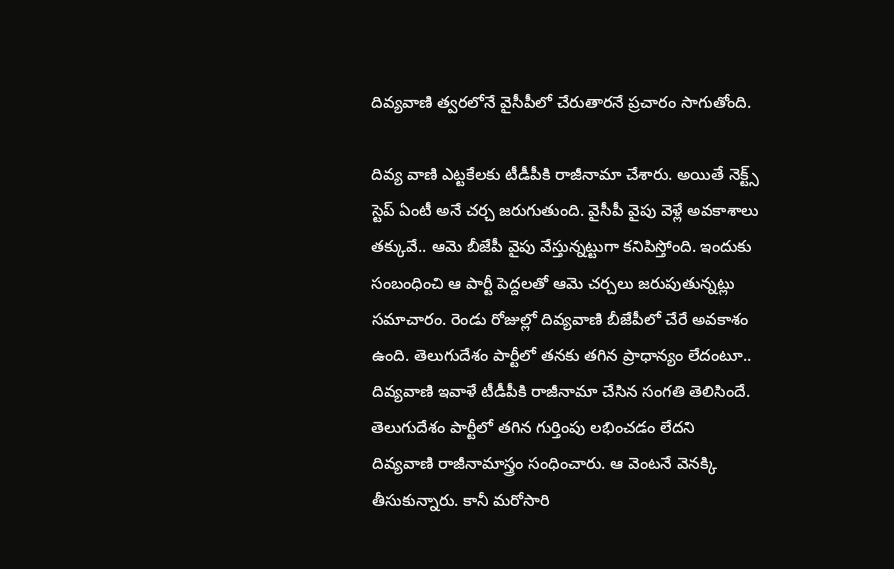దివ్యవాణి త్వరలోనే వైసీపీలో చేరుతారనే ప్రచారం సాగుతోంది.

దివ్య వాణి ఎట్టకేలకు టీడీపీకి రాజీనామా చేశారు. అయితే నెక్ట్స్ స్టెప్ ఏంటీ అనే చర్చ జరుగుతుంది. వైసీపీ వైపు వెళ్లే అవకాశాలు తక్కువే.. ఆమె బీజేపీ వైపు వేస్తున్నట్టుగా కనిపిస్తోంది. ఇందుకు సంబంధించి ఆ పార్టీ పెద్దలతో ఆమె చర్చలు జరుపుతున్నట్లు సమాచారం. రెండు రోజుల్లో దివ్యవాణి బీజేపీలో చేరే అవకాశం ఉంది. తెలుగుదేశం పార్టీలో తనకు తగిన ప్రాధాన్యం లేదంటూ.. దివ్యవాణి ఇవాళే టీడీపీకి రాజీనామా చేసిన సంగతి తెలిసిందే.
తెలుగుదేశం పార్టీలో తగిన గుర్తింపు లభించడం లేదని దివ్యవాణి రాజీనామాస్త్రం సంధించారు. ఆ వెంటనే వెనక్కి తీసుకున్నారు. కానీ మరోసారి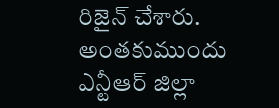రిజైన్ చేశారు. అంతకుముందు ఎన్టీఆర్ జిల్లా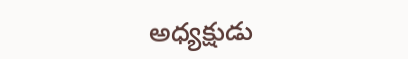అధ్యక్షుడు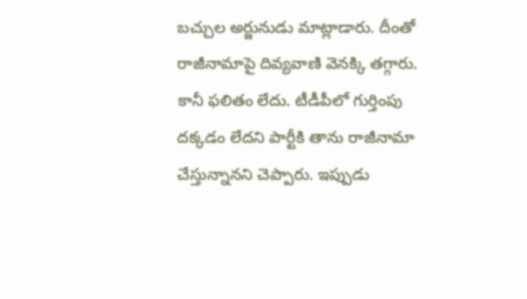బచ్చుల అర్జునుడు మాట్లాడారు. దీంతో రాజీనామాపై దివ్యవాణి వెనక్కి తగ్గారు. కానీ ఫలితం లేదు. టీడీపీలో గుర్తింపు దక్కడం లేదని పార్టీకి తాను రాజీనామా చేస్తున్నానని చెప్పారు. ఇప్పుడు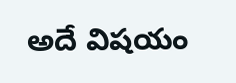అదే విషయం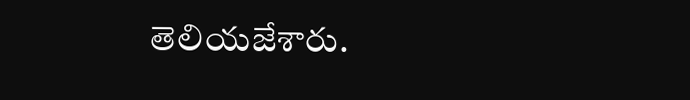తెలియజేశారు.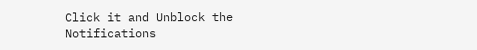Click it and Unblock the Notifications